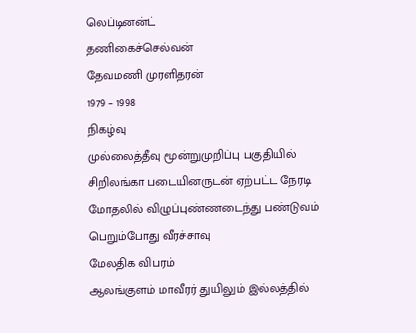லெப்டினன்ட்
தணிகைச்செல்வன்
தேவமணி முரளிதரன்
1979 – 1998
நிகழ்வு
முல்லைத்தீவு மூன்றுமுறிப்பு பகுதியில் சிறிலங்கா படையினருடன் ஏற்பட்ட நேரடி மோதலில் விழுப்புண்ணடைந்து பண்டுவம் பெறும்போது வீரச்சாவு
மேலதிக விபரம்
ஆலங்குளம் மாவீரர் துயிலும் இல்லத்தில்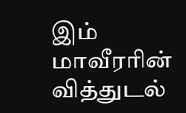இம் மாவீரரின் வித்துடல்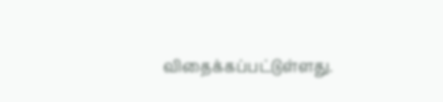விதைக்கப்பட்டுள்ளது.